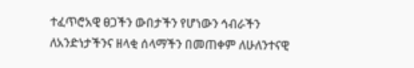ተፈጥሮአዊ ፀጋችን ውበታችን የሆነውን ኅብራችን ለአንድነታችንና ዘላቂ ሰላማችን በመጠቀም ለሁለንተናዊ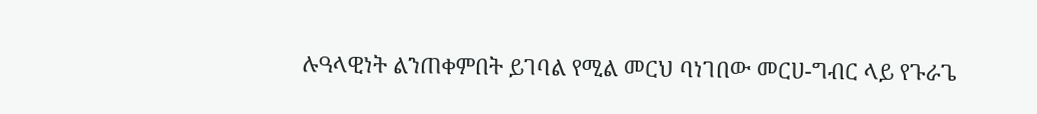ሉዓላዊነት ልንጠቀምበት ይገባል የሚል መርህ ባነገበው መርሀ-ግብር ላይ የጉራጌ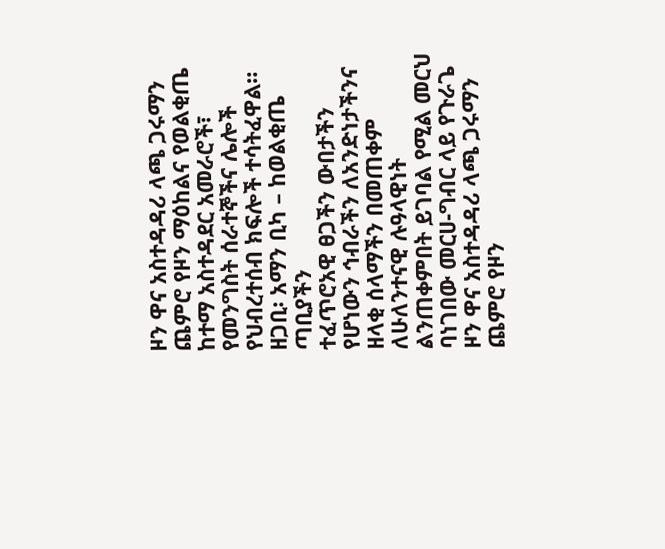ዞን ዋና አስተዳዳሪ ላጫ ጋሩማን ጨምሮ የዞን ማዕከልና የወልቂጤ ከተማ አስተዳደር አመራሮች፣ የመንግስት ሰራተኞችና ሌሎች የህብረተሰብ ክፍሎች ተሳትፈዋል።
ዘጋቢ፡ አማን ቢካ – ከወልቂጤ ጣቢያችን
ተፈጥሮአዊ ፀጋችን ውበታችን የሆነውን ኅብራችን ለአንድነታችንና ዘላቂ ሰላማችን በመጠቀም ለሁለንተናዊ ሉዓላዊነት ልንጠቀምበት ይገባል የሚል መርህ ባነገበው መርሀ-ግብር ላይ የጉራጌ ዞን ዋና አስተዳዳሪ ላጫ ጋሩማን ጨምሮ የዞን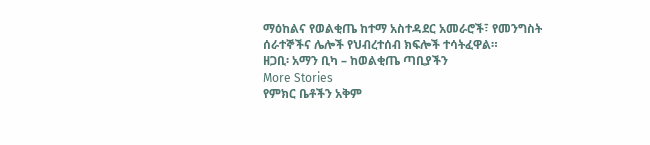ማዕከልና የወልቂጤ ከተማ አስተዳደር አመራሮች፣ የመንግስት ሰራተኞችና ሌሎች የህብረተሰብ ክፍሎች ተሳትፈዋል።
ዘጋቢ፡ አማን ቢካ – ከወልቂጤ ጣቢያችን
More Stories
የምክር ቤቶችን አቅም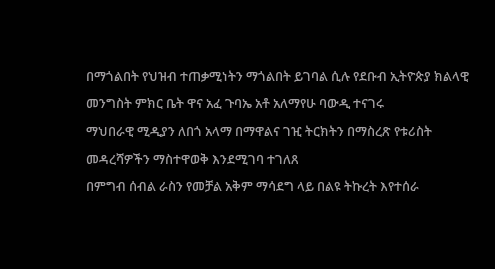በማጎልበት የህዝብ ተጠቃሚነትን ማጎልበት ይገባል ሲሉ የደቡብ ኢትዮጵያ ክልላዊ መንግስት ምክር ቤት ዋና አፈ ጉባኤ አቶ አለማየሁ ባውዲ ተናገሩ
ማህበራዊ ሚዲያን ለበጎ አላማ በማዋልና ገዢ ትርክትን በማስረጽ የቱሪስት መዳረሻዎችን ማስተዋወቅ እንደሚገባ ተገለጸ
በምግብ ሰብል ራስን የመቻል አቅም ማሳደግ ላይ በልዩ ትኩረት እየተሰራ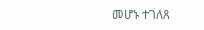መሆኑ ተገለጸ